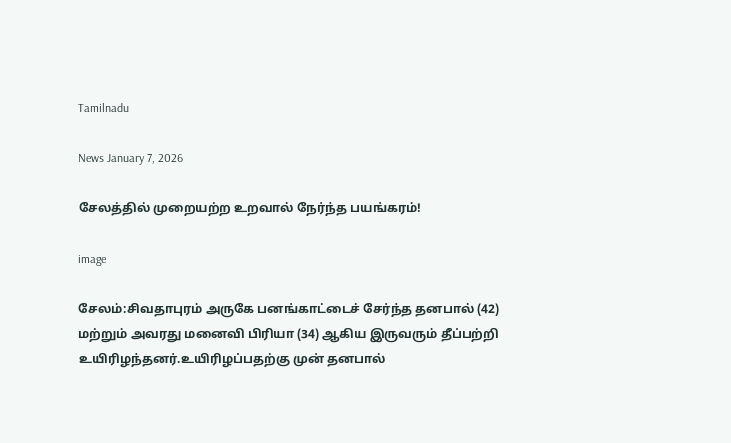Tamilnadu

News January 7, 2026

சேலத்தில் முறையற்ற உறவால் நேர்ந்த பயங்கரம்!

image

சேலம்:சிவதாபுரம் அருகே பனங்காட்டைச் சேர்ந்த தனபால் (42) மற்றும் அவரது மனைவி பிரியா (34) ஆகிய இருவரும் தீப்பற்றி உயிரிழந்தனர்.உயிரிழப்பதற்கு முன் தனபால்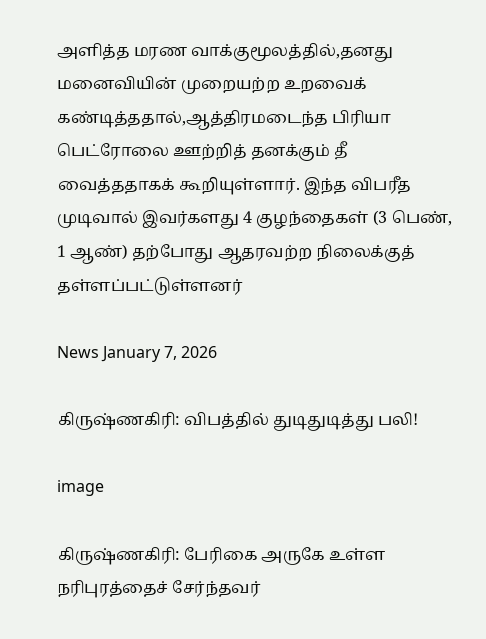அளித்த மரண வாக்குமூலத்தில்,தனது மனைவியின் முறையற்ற உறவைக் கண்டித்ததால்,ஆத்திரமடைந்த பிரியா பெட்ரோலை ஊற்றித் தனக்கும் தீ வைத்ததாகக் கூறியுள்ளார். இந்த விபரீத முடிவால் இவர்களது 4 குழந்தைகள் (3 பெண், 1 ஆண்) தற்போது ஆதரவற்ற நிலைக்குத் தள்ளப்பட்டுள்ளனர்

News January 7, 2026

கிருஷ்ணகிரி: விபத்தில் துடிதுடித்து பலி!

image

கிருஷ்ணகிரி: பேரிகை அருகே உள்ள நரிபுரத்தைச் சேர்ந்தவர்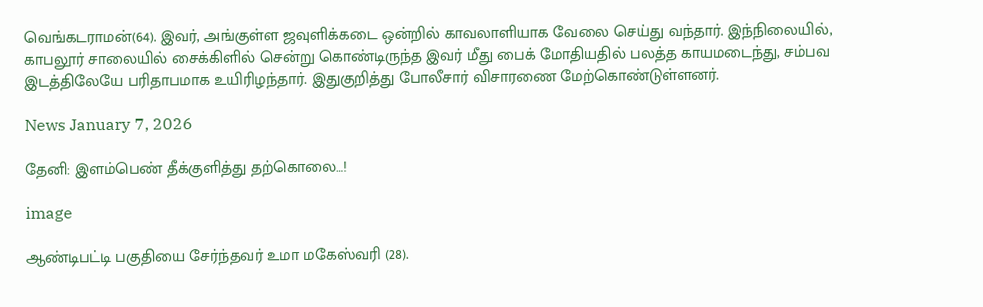வெங்கடராமன்(64). இவர், அங்குள்ள ஜவுளிக்கடை ஒன்றில் காவலாளியாக வேலை செய்து வந்தார். இந்நிலையில், காபலூர் சாலையில் சைக்கிளில் சென்று கொண்டிருந்த இவர் மீது பைக் மோதியதில் பலத்த காயமடைந்து, சம்பவ இடத்திலேயே பரிதாபமாக உயிரிழந்தார். இதுகுறித்து போலீசார் விசாரணை மேற்கொண்டுள்ளனர்.

News January 7, 2026

தேனி: இளம்பெண் தீக்குளித்து தற்கொலை…!

image

ஆண்டிபட்டி பகுதியை சேர்ந்தவர் உமா மகேஸ்வரி (28).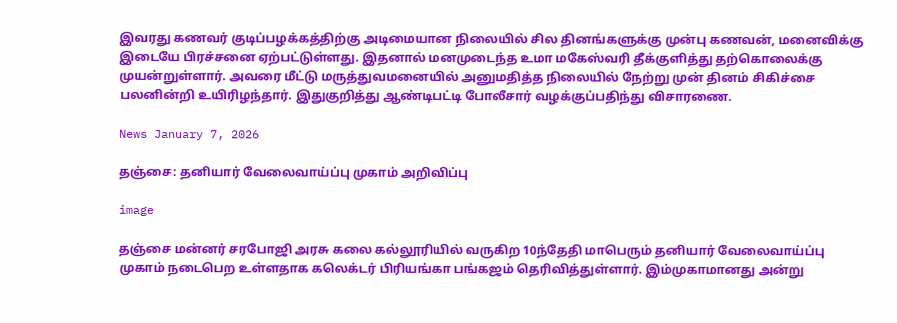இவரது கணவர் குடிப்பழக்கத்திற்கு அடிமையான நிலையில் சில தினங்களுக்கு முன்பு கணவன், மனைவிக்கு இடையே பிரச்சனை ஏற்பட்டுள்ளது. இதனால் மனமுடைந்த உமா மகேஸ்வரி தீக்குளித்து தற்கொலைக்கு முயன்றுள்ளார். அவரை மீட்டு மருத்துவமனையில் அனுமதித்த நிலையில் நேற்று முன் தினம் சிகிச்சை பலனின்றி உயிரிழந்தார். இதுகுறித்து ஆண்டிபட்டி போலீசார் வழக்குப்பதிந்து விசாரணை.

News January 7, 2026

தஞ்சை: தனியார் வேலைவாய்ப்பு முகாம் அறிவிப்பு

image

தஞ்சை மன்னர் சரபோஜி அரசு கலை கல்லூரியில் வருகிற 10ந்தேதி மாபெரும் தனியார் வேலைவாய்ப்பு முகாம் நடைபெற உள்ளதாக கலெக்டர் பிரியங்கா பங்கஜம் தெரிவித்துள்ளார். இம்முகாமானது அன்று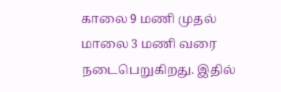காலை 9 மணி முதல் மாலை 3 மணி வரை நடைபெறுகிறது. இதில்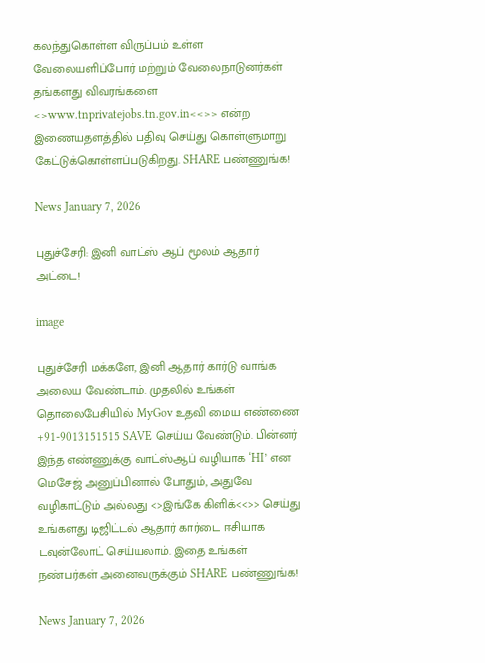கலந்துகொள்ள விருப்பம் உள்ள வேலையளிப்போர் மற்றும் வேலைநாடுனர்கள் தங்களது விவரங்களை <>www.tnprivatejobs.tn.gov.in<<>> என்ற இணையதளத்தில் பதிவு செய்து கொள்ளுமாறு கேட்டுக்கொள்ளப்படுகிறது. SHARE பண்ணுங்க!

News January 7, 2026

புதுச்சேரி: இனி வாட்ஸ் ஆப் மூலம் ஆதார் அட்டை!

image

புதுச்சேரி மக்களே, இனி ஆதார் கார்டு வாங்க அலைய வேண்டாம். முதலில் உங்கள் தொலைபேசியில் MyGov உதவி மைய எண்ணை +91-9013151515 SAVE செய்ய வேண்டும். பின்னர் இந்த எண்ணுக்கு வாட்ஸ்ஆப் வழியாக ‘HI’ என மெசேஜ் அனுப்பினால் போதும், அதுவே வழிகாட்டும் அல்லது <>இங்கே கிளிக்<<>> செய்து உங்களது டிஜிட்டல் ஆதார் கார்டை ஈசியாக டவுன்லோட் செய்யலாம். இதை உங்கள் நண்பர்கள் அனைவருக்கும் SHARE பண்ணுங்க!

News January 7, 2026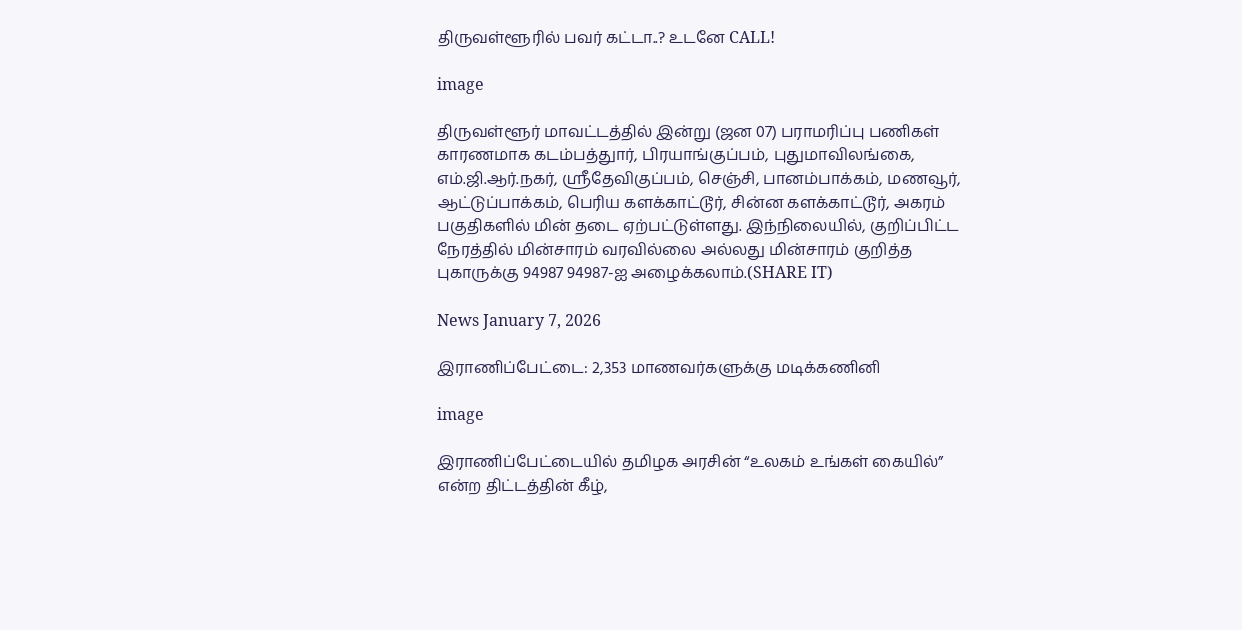திருவள்ளூரில் பவர் கட்டா..? உடனே CALL!

image

திருவள்ளூர் மாவட்டத்தில் இன்று (ஜன 07) பராமரிப்பு பணிகள் காரணமாக கடம்பத்துார், பிரயாங்குப்பம், புதுமாவிலங்கை, எம்.ஜி.ஆர்.நகர், ஸ்ரீதேவிகுப்பம், செஞ்சி, பானம்பாக்கம், மணவூர், ஆட்டுப்பாக்கம், பெரிய களக்காட்டூர், சின்ன களக்காட்டூர், அகரம் பகுதிகளில் மின் தடை ஏற்பட்டுள்ளது. இந்நிலையில், குறிப்பிட்ட நேரத்தில் மின்சாரம் வரவில்லை அல்லது மின்சாரம் குறித்த புகாருக்கு 94987 94987-ஐ அழைக்கலாம்.(SHARE IT)

News January 7, 2026

இராணிப்பேட்டை: 2,353 மாணவர்களுக்கு மடிக்கணினி

image

இராணிப்பேட்டையில் தமிழக அரசின் “உலகம் உங்கள் கையில்” என்ற திட்டத்தின் கீழ்,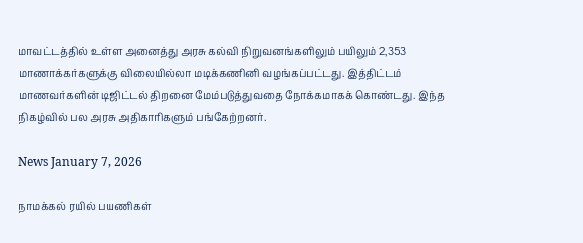மாவட்டத்தில் உள்ள அனைத்து அரசு கல்வி நிறுவனங்களிலும் பயிலும் 2,353 மாணாக்கர்களுக்கு விலையில்லா மடிக்கணினி வழங்கப்பட்டது. இத்திட்டம் மாணவர்களின் டிஜிட்டல் திறனை மேம்படுத்துவதை நோக்கமாகக் கொண்டது. இந்த நிகழ்வில் பல அரசு அதிகாரிகளும் பங்கேற்றனர்.

News January 7, 2026

நாமக்கல் ரயில் பயணிகள்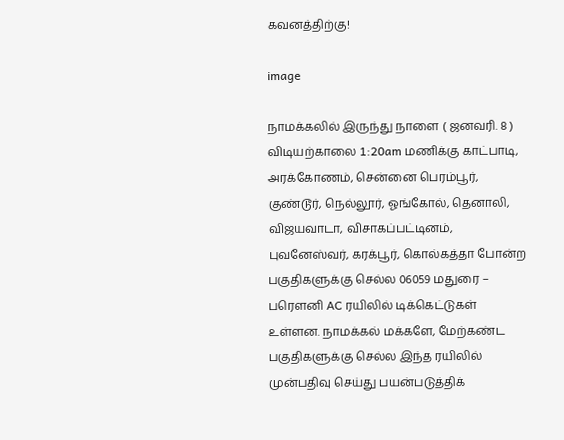கவனத்திற்கு!

image

நாமக்கலில் இருந்து நாளை ( ஜனவரி. 8 ) விடியற்காலை 1:20am மணிக்கு காட்பாடி, அரக்கோணம், சென்னை பெரம்பூர், குண்டூர், நெல்லூர், ஓங்கோல், தெனாலி, விஜயவாடா, விசாகப்பட்டினம், புவனேஸ்வர், கரக்பூர், கொல்கத்தா போன்ற பகுதிகளுக்கு செல்ல 06059 மதுரை – பரௌனி AC ரயிலில் டிக்கெட்டுகள் உள்ளன. நாமக்கல் மக்களே, மேற்கண்ட பகுதிகளுக்கு செல்ல இந்த ரயிலில் முன்பதிவு செய்து பயன்படுத்திக்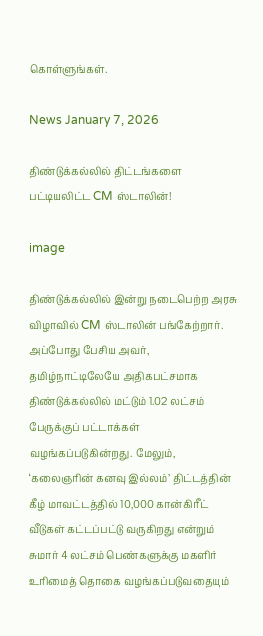கொள்ளுங்கள்.

News January 7, 2026

திண்டுக்கல்லில் திட்டங்களை பட்டியலிட்ட CM ஸ்டாலின்!

image

திண்டுக்கல்லில் இன்று நடைபெற்ற அரசு விழாவில் CM ஸ்டாலின் பங்கேற்றார். அப்போது பேசிய அவர், தமிழ்நாட்டிலேயே அதிகபட்சமாக திண்டுக்கல்லில் மட்டும் 1.02 லட்சம் பேருக்குப் பட்டாக்கள் வழங்கப்படுகின்றது. மேலும், ‘கலைஞரின் கனவு இல்லம்’ திட்டத்தின் கீழ் மாவட்டத்தில் 10,000 கான்கிரீட் வீடுகள் கட்டப்பட்டு வருகிறது என்றும் சுமார் 4 லட்சம் பெண்களுக்கு மகளிர் உரிமைத் தொகை வழங்கப்படுவதையும்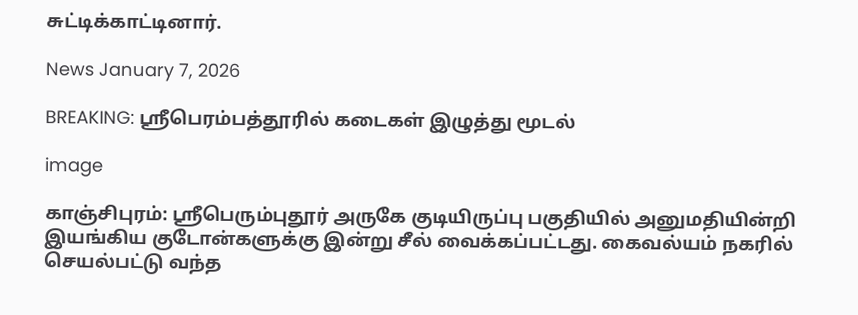சுட்டிக்காட்டினார்.

News January 7, 2026

BREAKING: ஸ்ரீபெரம்பத்தூரில் கடைகள் இழுத்து மூடல்

image

காஞ்சிபுரம்: ஸ்ரீபெரும்புதூர் அருகே குடியிருப்பு பகுதியில் அனுமதியின்றி இயங்கிய குடோன்களுக்கு இன்று சீல் வைக்கப்பட்டது. கைவல்யம் நகரில் செயல்பட்டு வந்த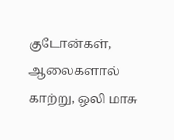குடோன்கள், ஆலைகளால் காற்று, ஒலி மாசு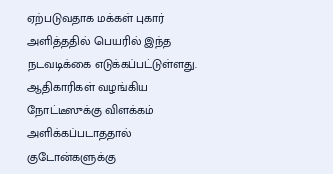ஏற்படுவதாக மக்கள் புகார் அளித்ததில் பெயரில் இந்த நடவடிக்கை எடுக்கப்பட்டுள்ளது. ஆதிகாரிகள் வழங்கிய நோட்டீஸுக்கு விளக்கம் அளிக்கப்படாததால் குடோன்களுக்கு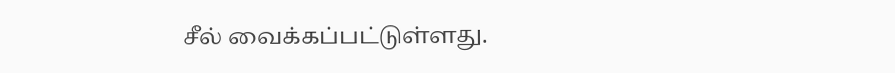சீல் வைக்கப்பட்டுள்ளது.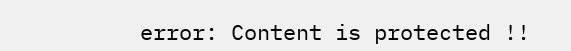error: Content is protected !!